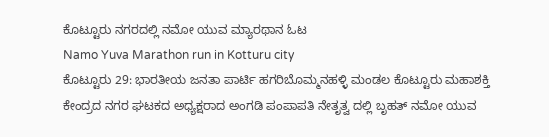ಕೊಟ್ಟೂರು ನಗರದಲ್ಲಿ ನಮೋ ಯುವ ಮ್ಯಾರಥಾನ ಓಟ
Namo Yuva Marathon run in Kotturu city
ಕೊಟ್ಟೂರು 29: ಭಾರತೀಯ ಜನತಾ ಪಾರ್ಟಿ ಹಗರಿಬೊಮ್ಮನಹಳ್ಳಿ ಮಂಡಲ ಕೊಟ್ಟೂರು ಮಹಾಶಕ್ತಿ ಕೇಂದ್ರದ ನಗರ ಘಟಕದ ಅಧ್ಯಕ್ಷರಾದ ಅಂಗಡಿ ಪಂಪಾಪತಿ ನೇತೃತ್ವ ದಲ್ಲಿ ಬೃಹತ್ ನಮೋ ಯುವ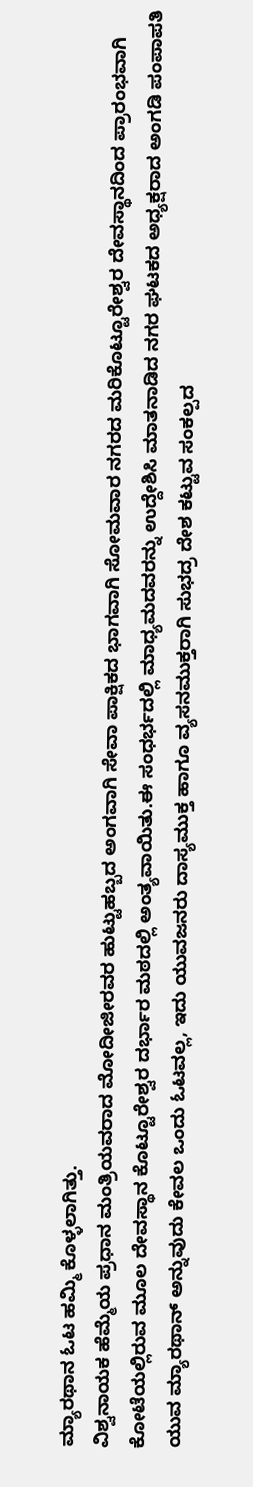ಮ್ಯಾರಥಾನ ಓಟ ಹಮ್ಮಿ ಕೊಳ್ಳಲಾಗಿತ್ತು.
ವಿಶ್ವನಾಯಕ ಹೆಮ್ಮೆಯ ಪ್ರಧಾನ ಮಂತ್ರಿಯವರಾದ ಮೋದೀಜೀರವರ ಹುಟ್ಟುಹಬ್ಬದ ಅಂಗವಾಗಿ ಸೇವಾ ಪಾಕ್ಷಿಕದ ಭಾಗವಾಗಿ ಸೋಮವಾರ ನಗರದ ಮರಿಕೊಟ್ಟೂರೇಶ್ವರ ದೇವಸ್ಥಾನದಿಂದ ಪ್ರಾರಂಭವಾಗಿ ಕೋಟೆಯಲ್ಲಿರುವ ಮೂಲ ದೇವಸ್ಥಾನ ಕೊಟ್ಟೂರೇಶ್ವರ ದರ್ಭಾರ ಮಠದಲ್ಲಿ ಅಂತ್ಯವಾಯಿತು.ಈ ಸಂಧರ್ಭದಲ್ಲಿ ಮಾಧ್ಯಮದವರನ್ನು ಉದ್ದೇಶಿಸಿ ಮಾತನಾಡಿದ ನಗರ ಘಟಕದ ಅಧ್ಯಕ್ಷರಾದ ಅಂಗಡಿ ಪಂಪಾಪತಿ ಯುವ ಮ್ಯಾರಥಾನ್ ಅನ್ನುವುದು ಕೇವಲ ಒಂದು ಓಟವಲ್ಲ, ಇದು ಯುವಜನರು ದಾಸ್ಯಮುಕ್ತ ಹಾಗೂ ವ್ಯಸನಮುಕ್ತರಾಗಿ ಸುಭದ್ರ ದೇಶ ಕಟ್ಟುವ ಸಂಕಲ್ಪದ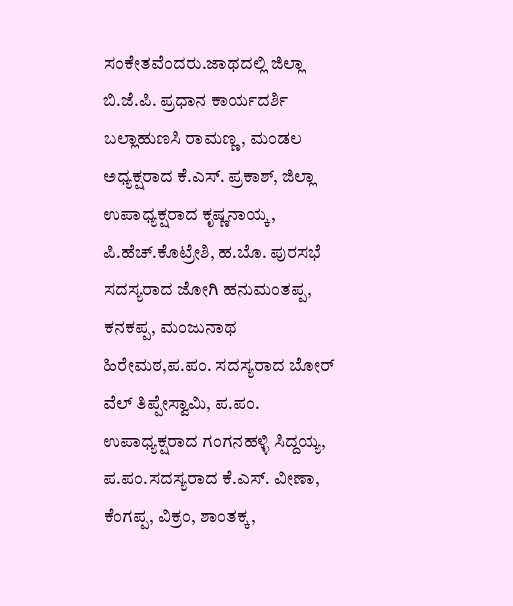ಸಂಕೇತವೆಂದರು.ಜಾಥದಲ್ಲಿ ಜಿಲ್ಲಾ ಬಿ.ಜೆ.ಪಿ. ಪ್ರಧಾನ ಕಾರ್ಯದರ್ಶಿ ಬಲ್ಲಾಹುಣಸಿ ರಾಮಣ್ಣ, ಮಂಡಲ ಅಧ್ಯಕ್ಷರಾದ ಕೆ.ಎಸ್. ಪ್ರಕಾಶ್, ಜಿಲ್ಲಾ ಉಪಾಧ್ಯಕ್ಷರಾದ ಕೃಷ್ಣನಾಯ್ಕ, ಪಿ.ಹೆಚ್.ಕೊಟ್ರೇಶಿ, ಹ.ಬೊ. ಪುರಸಭೆ ಸದಸ್ಯರಾದ ಜೋಗಿ ಹನುಮಂತಪ್ಪ, ಕನಕಪ್ಪ, ಮಂಜುನಾಥ ಹಿರೇಮಠ,ಪ.ಪಂ. ಸದಸ್ಯರಾದ ಬೋರ್ ವೆಲ್ ತಿಪ್ಪೇಸ್ವಾಮಿ, ಪ.ಪಂ. ಉಪಾಧ್ಯಕ್ಷರಾದ ಗಂಗನಹಳ್ಳಿ ಸಿದ್ದಯ್ಯ, ಪ.ಪಂ.ಸದಸ್ಯರಾದ ಕೆ.ಎಸ್. ವೀಣಾ, ಕೆಂಗಪ್ಪ, ವಿಕ್ರಂ, ಶಾಂತಕ್ಕ,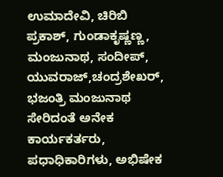ಉಮಾದೇವಿ, ಚಿರಿಬಿ ಪ್ರಕಾಶ್, ಗುಂಡಾಕೃಷ್ಣಣ್ಣ, ಮಂಜುನಾಥ, ಸಂದೀಪ್, ಯುವರಾಜ್,ಚಂದ್ರಶೇಖರ್, ಭಜಂತ್ರಿ ಮಂಜುನಾಥ ಸೇರಿದಂತೆ ಅನೇಕ ಕಾರ್ಯಕರ್ತರು, ಪಧಾಧಿಕಾರಿಗಳು, ಅಭಿಷೇಕ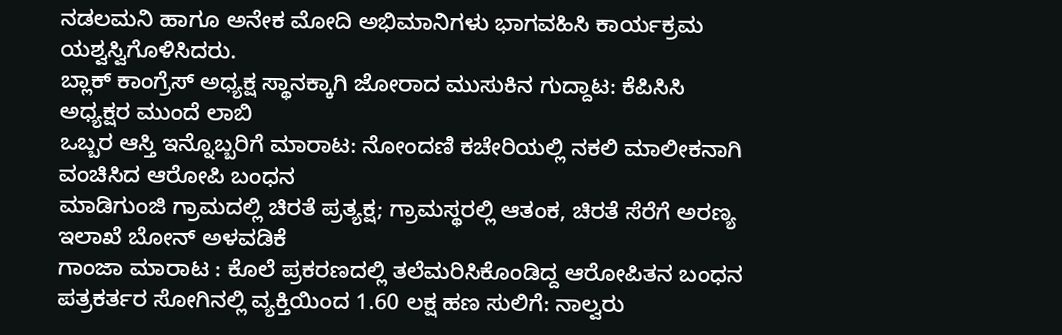ನಡಲಮನಿ ಹಾಗೂ ಅನೇಕ ಮೋದಿ ಅಭಿಮಾನಿಗಳು ಭಾಗವಹಿಸಿ ಕಾರ್ಯಕ್ರಮ ಯಶ್ವಸ್ವಿಗೊಳಿಸಿದರು.
ಬ್ಲಾಕ್ ಕಾಂಗ್ರೆಸ್ ಅಧ್ಯಕ್ಷ ಸ್ಥಾನಕ್ಕಾಗಿ ಜೋರಾದ ಮುಸುಕಿನ ಗುದ್ದಾಟ: ಕೆಪಿಸಿಸಿ ಅಧ್ಯಕ್ಷರ ಮುಂದೆ ಲಾಬಿ
ಒಬ್ಬರ ಆಸ್ತಿ ಇನ್ನೊಬ್ಬರಿಗೆ ಮಾರಾಟ: ನೋಂದಣಿ ಕಚೇರಿಯಲ್ಲಿ ನಕಲಿ ಮಾಲೀಕನಾಗಿ ವಂಚಿಸಿದ ಆರೋಪಿ ಬಂಧನ
ಮಾಡಿಗುಂಜಿ ಗ್ರಾಮದಲ್ಲಿ ಚಿರತೆ ಪ್ರತ್ಯಕ್ಷ; ಗ್ರಾಮಸ್ಥರಲ್ಲಿ ಆತಂಕ, ಚಿರತೆ ಸೆರೆಗೆ ಅರಣ್ಯ ಇಲಾಖೆ ಬೋನ್ ಅಳವಡಿಕೆ
ಗಾಂಜಾ ಮಾರಾಟ : ಕೊಲೆ ಪ್ರಕರಣದಲ್ಲಿ ತಲೆಮರಿಸಿಕೊಂಡಿದ್ದ ಆರೋಪಿತನ ಬಂಧನ
ಪತ್ರಕರ್ತರ ಸೋಗಿನಲ್ಲಿ ವ್ಯಕ್ತಿಯಿಂದ 1.60 ಲಕ್ಷ ಹಣ ಸುಲಿಗೆ: ನಾಲ್ವರು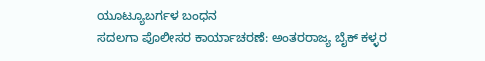ಯೂಟ್ಯೂಬರ್ಗಳ ಬಂಧನ
ಸದಲಗಾ ಪೊಲೀಸರ ಕಾರ್ಯಾಚರಣೆ: ಅಂತರರಾಜ್ಯ ಬೈಕ್ ಕಳ್ಳರ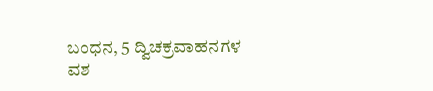ಬಂಧನ, 5 ದ್ವಿಚಕ್ರವಾಹನಗಳ ವಶ